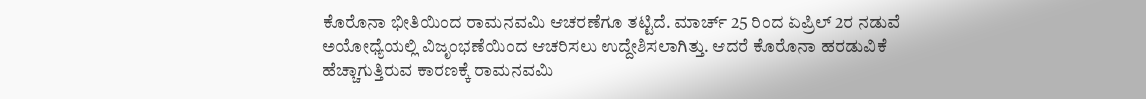ಕೊರೊನಾ ಭೀತಿಯಿಂದ ರಾಮನವಮಿ ಆಚರಣೆಗೂ ತಟ್ಟಿದೆ. ಮಾರ್ಚ್ 25 ರಿಂದ ಏಪ್ರಿಲ್ 2ರ ನಡುವೆ ಅಯೋಧ್ಯೆಯಲ್ಲಿ ವಿಜೃಂಭಣೆಯಿಂದ ಆಚರಿಸಲು ಉದ್ದೇಶಿಸಲಾಗಿತ್ತು. ಆದರೆ ಕೊರೊನಾ ಹರಡುವಿಕೆ ಹೆಚ್ಚಾಗುತ್ತಿರುವ ಕಾರಣಕ್ಕೆ ರಾಮನವಮಿ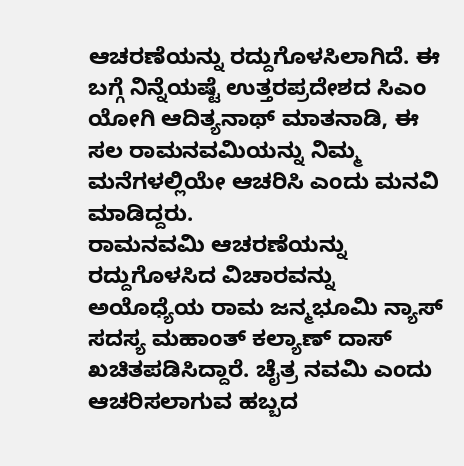ಆಚರಣೆಯನ್ನು ರದ್ದುಗೊಳಸಿಲಾಗಿದೆ. ಈ ಬಗ್ಗೆ ನಿನ್ನೆಯಷ್ಟೆ ಉತ್ತರಪ್ರದೇಶದ ಸಿಎಂ ಯೋಗಿ ಆದಿತ್ಯನಾಥ್ ಮಾತನಾಡಿ, ಈ ಸಲ ರಾಮನವಮಿಯನ್ನು ನಿಮ್ಮ ಮನೆಗಳಲ್ಲಿಯೇ ಆಚರಿಸಿ ಎಂದು ಮನವಿ ಮಾಡಿದ್ದರು.
ರಾಮನವಮಿ ಆಚರಣೆಯನ್ನು ರದ್ದುಗೊಳಸಿದ ವಿಚಾರವನ್ನು ಅಯೊಧ್ಯೆಯ ರಾಮ ಜನ್ಮಭೂಮಿ ನ್ಯಾಸ್ ಸದಸ್ಯ ಮಹಾಂತ್ ಕಲ್ಯಾಣ್ ದಾಸ್ ಖಚಿತಪಡಿಸಿದ್ದಾರೆ. ಚೈತ್ರ ನವಮಿ ಎಂದು ಆಚರಿಸಲಾಗುವ ಹಬ್ಬದ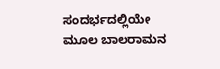ಸಂದರ್ಭದಲ್ಲಿಯೇ ಮೂಲ ಬಾಲರಾಮನ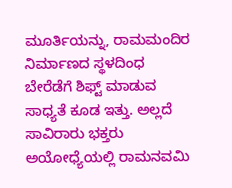ಮೂರ್ತಿಯನ್ನು, ರಾಮಮಂದಿರ ನಿರ್ಮಾಣದ ಸ್ಥಳದಿಂಧ ಬೇರೆಡೆಗೆ ಶಿಫ್ಟ್ ಮಾಡುವ ಸಾಧ್ಯತೆ ಕೂಡ ಇತ್ತು. ಅಲ್ಲದೆ ಸಾವಿರಾರು ಭಕ್ತರು ಅಯೋಧ್ಯೆಯಲ್ಲಿ ರಾಮನವಮಿ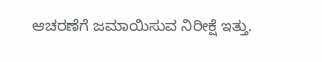ಆಚರಣೆಗೆ ಜಮಾಯಿಸುವ ನಿರೀಕ್ಷೆ ಇತ್ತು.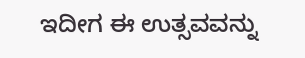ಇದೀಗ ಈ ಉತ್ಸವವನ್ನು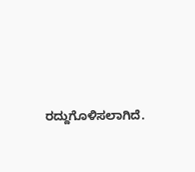ರದ್ದುಗೊಳಿಸಲಾಗಿದೆ.